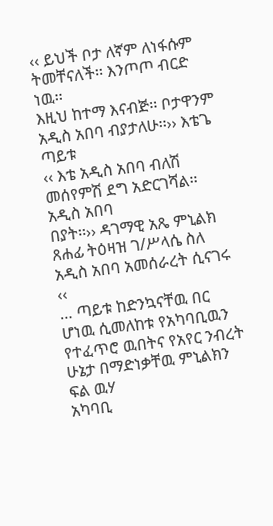‹‹ ይህች ቦታ ለኛም ለነፋሱም ትመቸናለች፡፡ እንጦጦ ብርድ ነዉ፡፡
እዚህ ከተማ እናብጅ፡፡ ቦታዋንም አዲስ አበባ ብያታለሁ፡፡›› እቴጌ ጣይቱ
‹‹ እቴ አዲስ አበባ ብለሽ መሰየምሽ ደግ አድርገሻል፡፡ አዲስ አበባ
በያት፡፡›› ዳገማዊ አጼ ምኒልክ
ጸሐፊ ትዕዛዝ ገ/ሥላሴ ስለ አዲስ አበባ አመሰራረት ሲናገሩ ‹‹
… ጣይቱ ከድንኳናቸዉ በር ሆነዉ ሲመለከቱ የአካባቢዉን የተፈጥሮ ዉበትና የአየር ንብረት ሁኔታ በማድነቃቸዉ ምኒልክን ፍል ዉሃ
አካባቢ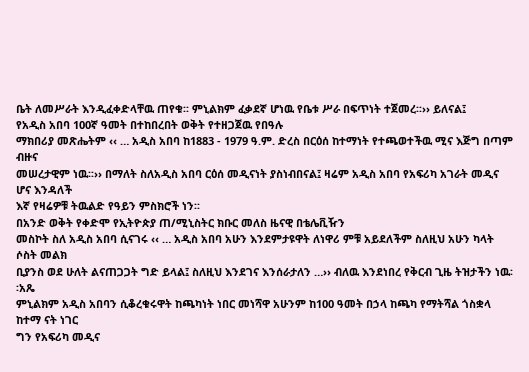ቤት ለመሥራት እንዲፈቀድላቸዉ ጠየቁ፡፡ ምኒልክም ፈቃደኛ ሆነዉ የቤቱ ሥራ በፍጥነት ተጀመረ፡፡›› ይለናል፤
የአዲስ አበባ 100ኛ ዓመት በተከበረበት ወቅት የተዘጋጀዉ የበዓሉ
ማክበሪያ መጽሔትም ‹‹ … አዲስ አበባ ከ1883 - 1979 ዓ.ም. ድረስ በርዕሰ ከተማነት የተጫወተችዉ ሚና እጅግ በጣም ብዙና
መሠረታዊም ነዉ፡፡›› በማለት ስለአዲስ አበባ ርዕሰ መዲናነት ያስነብበናል፤ ዛሬም አዲስ አበባ የአፍሪካ አገራት መዲና ሆና እንዳለች
እኛ የዛሬዎቹ ትዉልድ የዓይን ምስክሮች ነን፡፡
በአንድ ወቅት የቀድሞ የኢትዮጵያ ጠ/ሚኒስትር ክቡር መለስ ዜናዊ በቴሌቪዥን
መስኮት ስለ አዲስ አበባ ሲናገሩ ‹‹ … አዲስ አበባ አሁን እንደምታዩዋት ለነዋሪ ምቹ አይደለችም ስለዚህ አሁን ካላት ሶስት መልክ
ቢያንስ ወደ ሁለት ልናጠጋጋት ግድ ይላል፤ ስለዚህ እንደገና እንሰራታለን …›› ብለዉ እንደነበረ የቅርብ ጊዜ ትዝታችን ነዉ፡፡አጼ
ምኒልክም አዲስ አበባን ሲቆረቁሩዋት ከጫካነት ነበር መነሻዋ አሁንም ከ100 ዓመት በኃላ ከጫካ የማትሻል ጎስቋላ ከተማ ናት ነገር
ግን የአፍሪካ መዲና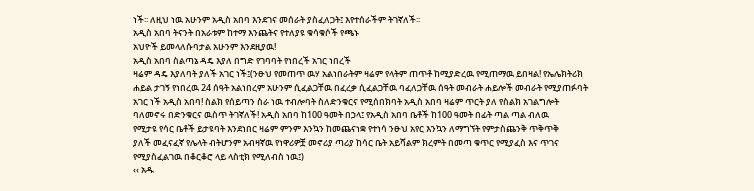ነች፡፡ ለዚህ ነዉ አሁንም አዲስ አበባ እንደገና መሰራት ያስፈለጋት፤ እየተሰራችም ትገኛለች፡፡
አዲስ አበባ ትናንት በአራቱም ከተማ እንጨትና የተለያዩ ቁሳቁሶች የጫኑ
አህዮች ይመላለሱባታል አሁንም እንደዚያዉ!
አዲስ አበባ ስልጣኔ ዳዴ እያለ በግድ የገባባት የነበረች አገር ነበረች
ዛሬም ዳዴ እያለባት ያለች አገር ነች፤(ንፁህ የመጠጥ ዉሃ አልነበራትም ዛሬም የላትም ጠጥቶ ከሚያድረዉ የሚጠማዉ ይበዛል! የኤሌክትሪክ
ሐይል ታገኝ የነበረዉ 24 ሰዓት አልነበረም አሁንም ሲፈልጋቸዉ በፈረቃ ሲፈልጋቸዉ ባፈለጋቸዉ ሰዓት መብራት ሐይሎች መብራት የሚያጠፉባት
አገር ነች አዲስ አበባ! ስልክ የሰይጣን ስራ ነዉ ተብሎባት ስለድንቁርና የሚሰበክባት አዲስ አበባ ዛሬም ጥርት ያለ የስልክ አገልግሎት
ባለመኖሩ በድንቁርና ዉስጥ ትገኛለች! አዲስ አበባ ከ100 ዓመት በኃላ፤ የአዲስ አበባ ቤቶች ከ100 ዓመት በፊት ጣል ጣል ብለዉ
የሚታዩ የሳር ቤቶች ይታዩባት እንደነበር ዛሬም ምንም እንኳን ከመጨናነቋ የተነሳ ንፁህ አየር እንኳን ለማግኘት የምታስጨንቅ ጥቅጥቅ
ያለች መፈናፈኛ የሌላት ብትሆንም አብዛኛዉ የነዋሪዎቿ መኖሪያ ጣሪያ ከሳር ቤት አይሻልም ክረምት በመጣ ቁጥር የሚያፈስ እና ጥገና
የሚያስፈልገዉ በቆርቆሮ ላይ ላስቲክ የሚለብስ ነዉ፤)
‹‹ አዱ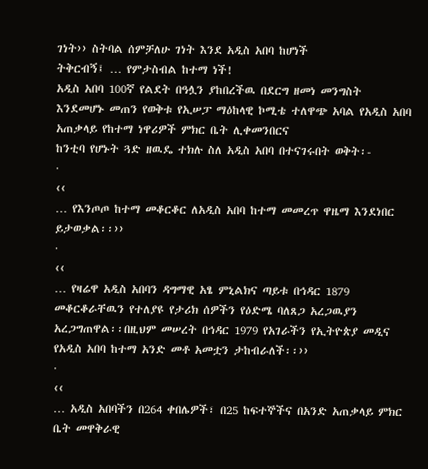ገነት›› ስትባል ሰምቻለሁ ገነት እንደ አዲስ አበባ ከሆነች
ትቅርብኝ፤ … የምታስብል ከተማ ነች!
አዲስ አበባ 100ኛ የልደት በዓሏን ያከበረችዉ በደርግ ዘመነ መንግስት
እንደመሆኑ መጠን የወቅቱ የኢሠፓ ማዕከላዊ ኮሚቴ ተለዋጭ አባል የአዲስ አበባ አጠቃላይ የከተማ ነዋሪዎች ምክር ቤት ሊቀመንበርና
ከንቲባ የሆኑት ጓድ ዘዉዴ ተክሉ ስለ አዲስ አበባ በተናገሩበት ወቅት፡-
·
‹‹
… የእንጦጦ ከተማ መቆርቆር ለአዲስ አበባ ከተማ መመረጥ ዋዜማ እንደነበር ይታወቃል፡፡››
·
‹‹
… የዛሬዋ አዲስ አበባን ዳግማዊ አፄ ምኒልክና ጣይቱ በኅዳር 1879 መቆርቆራቸዉን የተለያዩ የታሪክ ሰዎችን የዕድሜ ባለጸጋ አረጋዉያን
አረጋግጠዋል፡፡በዚህም መሠረት በኅዳር 1979 የአገራችን የኢትዮጵያ መዲና የአዲስ አበባ ከተማ አንድ መቶ አመቷን ታከብራለች፡፡››
·
‹‹
… አዲስ አበባችን በ264 ቀበሌዎች፣ በ25 ከፍተኞችና በአንድ አጠቃላይ ምክር ቤት መዋቅራዊ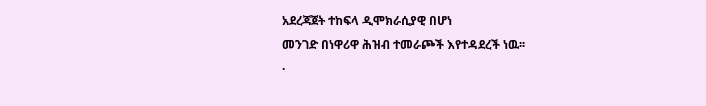አደረጃጀት ተከፍላ ዲሞክራሲያዊ በሆነ
መንገድ በነዋሪዋ ሕዝብ ተመራጮች እየተዳደረች ነዉ፡፡
·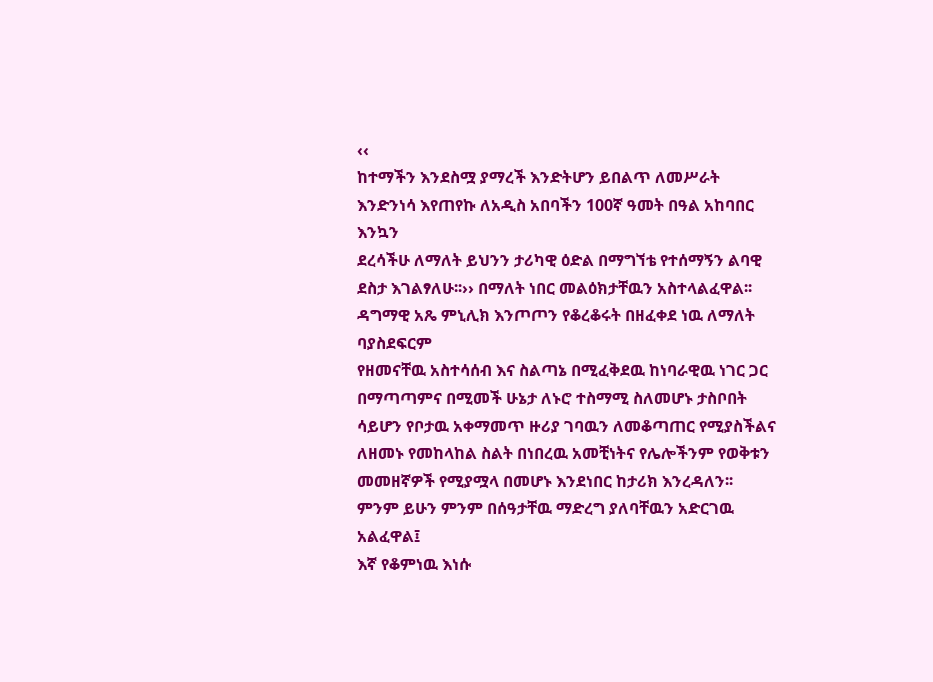‹‹
ከተማችን እንደስሟ ያማረች እንድትሆን ይበልጥ ለመሥራት እንድንነሳ እየጠየኩ ለአዲስ አበባችን 100ኛ ዓመት በዓል አከባበር እንኳን
ደረሳችሁ ለማለት ይህንን ታሪካዊ ዕድል በማግኘቴ የተሰማኝን ልባዊ ደስታ እገልፃለሁ፡፡›› በማለት ነበር መልዕክታቸዉን አስተላልፈዋል፡፡
ዳግማዊ አጼ ምኒሊክ እንጦጦን የቆረቆሩት በዘፈቀደ ነዉ ለማለት ባያስደፍርም
የዘመናቸዉ አስተሳሰብ እና ስልጣኔ በሚፈቅደዉ ከነባራዊዉ ነገር ጋር በማጣጣምና በሚመች ሁኔታ ለኑሮ ተስማሚ ስለመሆኑ ታስቦበት
ሳይሆን የቦታዉ አቀማመጥ ዙሪያ ገባዉን ለመቆጣጠር የሚያስችልና ለዘመኑ የመከላከል ስልት በነበረዉ አመቺነትና የሌሎችንም የወቅቱን
መመዘኛዎች የሚያሟላ በመሆኑ እንደነበር ከታሪክ እንረዳለን፡፡ ምንም ይሁን ምንም በሰዓታቸዉ ማድረግ ያለባቸዉን አድርገዉ አልፈዋል፤
እኛ የቆምነዉ እነሱ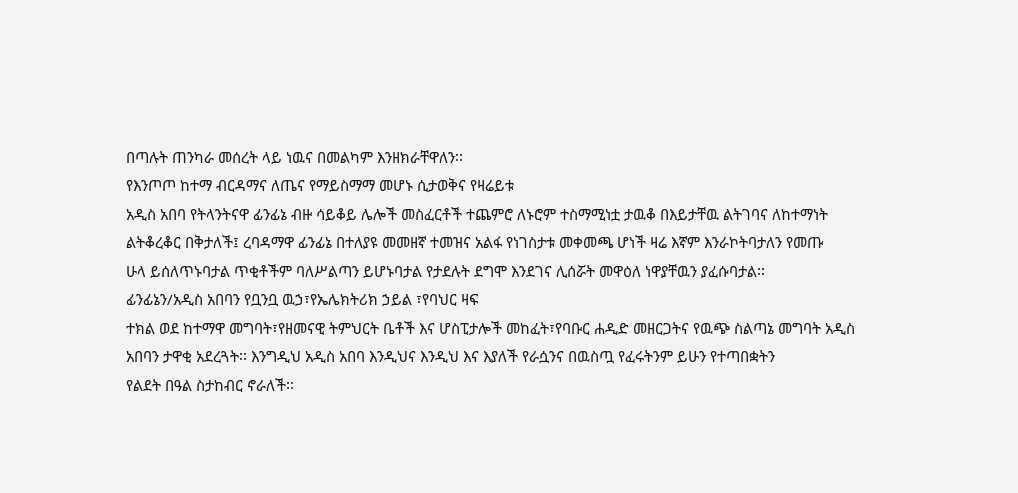በጣሉት ጠንካራ መሰረት ላይ ነዉና በመልካም እንዘክራቸዋለን፡፡
የእንጦጦ ከተማ ብርዳማና ለጤና የማይስማማ መሆኑ ሲታወቅና የዛሬይቱ
አዲስ አበባ የትላንትናዋ ፊንፊኔ ብዙ ሳይቆይ ሌሎች መስፈርቶች ተጨምሮ ለኑሮም ተስማሚነቷ ታዉቆ በእይታቸዉ ልትገባና ለከተማነት
ልትቆረቆር በቅታለች፤ ረባዳማዋ ፊንፊኔ በተለያዩ መመዘኛ ተመዝና አልፋ የነገስታቱ መቀመጫ ሆነች ዛሬ እኛም እንራኮትባታለን የመጡ
ሁላ ይሰለጥኑባታል ጥቂቶችም ባለሥልጣን ይሆኑባታል የታደሉት ደግሞ እንደገና ሊሰሯት መዋዕለ ነዋያቸዉን ያፈሱባታል፡፡
ፊንፊኔን/አዲስ አበባን የቧንቧ ዉኃ፣የኤሌክትሪክ ኃይል ፣የባህር ዛፍ
ተክል ወደ ከተማዋ መግባት፣የዘመናዊ ትምህርት ቤቶች እና ሆስፒታሎች መከፈት፣የባቡር ሐዲድ መዘርጋትና የዉጭ ስልጣኔ መግባት አዲስ
አበባን ታዋቂ አደረጓት፡፡ እንግዲህ አዲስ አበባ እንዲህና እንዲህ እና እያለች የራሷንና በዉስጧ የፈሩትንም ይሁን የተጣበቋትን
የልደት በዓል ስታከብር ኖራለች፡፡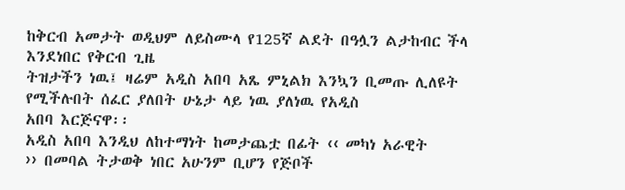ከቅርብ አመታት ወዲህም ለይስሙላ የ125ኛ ልደት በዓሏን ልታከብር ችላ እንደነበር የቅርብ ጊዜ
ትዝታችን ነዉ፤ ዛሬም አዲስ አበባ አጼ ምኒልክ እንኳን ቢመጡ ሊለዩት የሚችሉበት ሰፈር ያለበት ሁኔታ ላይ ነዉ ያለነዉ የአዲስ
አበባ እርጅናዋ፡፡
አዲስ አበባ እንዲህ ለከተማነት ከመታጨቷ በፊት ‹‹ መካነ አራዊት
›› በመባል ትታወቅ ነበር አሁንም ቢሆን የጅቦች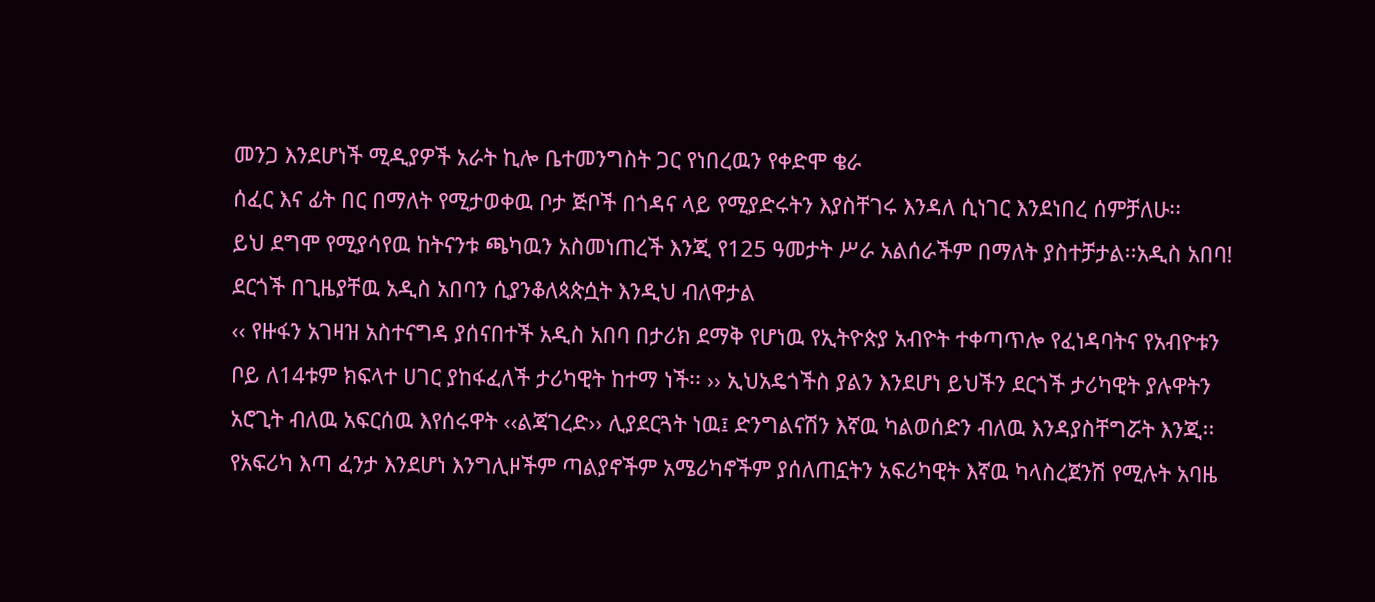መንጋ እንደሆነች ሚዲያዎች አራት ኪሎ ቤተመንግስት ጋር የነበረዉን የቀድሞ ቄራ
ሰፈር እና ፊት በር በማለት የሚታወቀዉ ቦታ ጅቦች በጎዳና ላይ የሚያድሩትን እያስቸገሩ እንዳለ ሲነገር እንደነበረ ሰምቻለሁ፡፡
ይህ ደግሞ የሚያሳየዉ ከትናንቱ ጫካዉን አስመነጠረች እንጂ የ125 ዓመታት ሥራ አልሰራችም በማለት ያስተቻታል፡፡አዲስ አበባ!
ደርጎች በጊዜያቸዉ አዲስ አበባን ሲያንቆለጳጵሷት እንዲህ ብለዋታል
‹‹ የዙፋን አገዛዝ አስተናግዳ ያሰናበተች አዲስ አበባ በታሪክ ደማቅ የሆነዉ የኢትዮጵያ አብዮት ተቀጣጥሎ የፈነዳባትና የአብዮቱን
ቦይ ለ14ቱም ክፍላተ ሀገር ያከፋፈለች ታሪካዊት ከተማ ነች፡፡ ›› ኢህአዴጎችስ ያልን እንደሆነ ይህችን ደርጎች ታሪካዊት ያሉዋትን
አሮጊት ብለዉ አፍርሰዉ እየሰሩዋት ‹‹ልጃገረድ›› ሊያደርጓት ነዉ፤ ድንግልናሽን እኛዉ ካልወሰድን ብለዉ እንዳያስቸግሯት እንጂ፡፡
የአፍሪካ እጣ ፈንታ እንደሆነ እንግሊዞችም ጣልያኖችም አሜሪካኖችም ያሰለጠኗትን አፍሪካዊት እኛዉ ካላስረጀንሽ የሚሉት አባዜ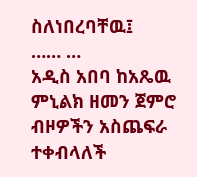ስለነበረባቸዉ፤
…… …
አዲስ አበባ ከአጼዉ ምኒልክ ዘመን ጀምሮ ብዞዎችን አስጨፍራ ተቀብላለች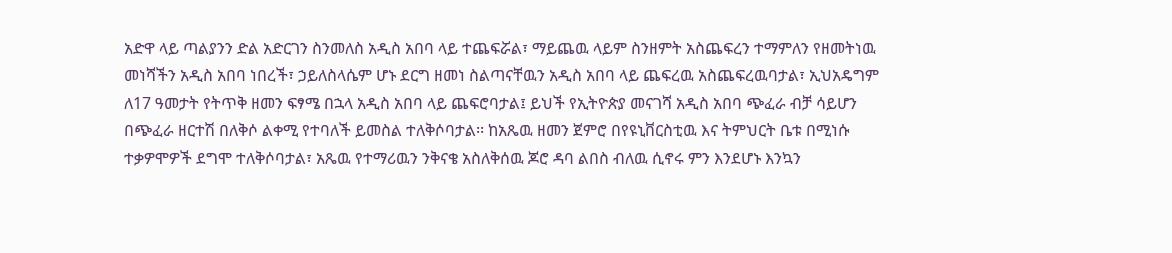አድዋ ላይ ጣልያንን ድል አድርገን ስንመለስ አዲስ አበባ ላይ ተጨፍሯል፣ ማይጨዉ ላይም ስንዘምት አስጨፍረን ተማምለን የዘመትነዉ
መነሻችን አዲስ አበባ ነበረች፣ ኃይለስላሴም ሆኑ ደርግ ዘመነ ስልጣናቸዉን አዲስ አበባ ላይ ጨፍረዉ አስጨፍረዉባታል፣ ኢህአዴግም
ለ17 ዓመታት የትጥቅ ዘመን ፍፃሜ በኋላ አዲስ አበባ ላይ ጨፍሮባታል፤ ይህች የኢትዮጵያ መናገሻ አዲስ አበባ ጭፈራ ብቻ ሳይሆን
በጭፈራ ዘርተሽ በለቅሶ ልቀሚ የተባለች ይመስል ተለቅሶባታል፡፡ ከአጼዉ ዘመን ጀምሮ በየዩኒቨርስቲዉ እና ትምህርት ቤቱ በሚነሱ
ተቃዎሞዎች ደግሞ ተለቅሶባታል፣ አጼዉ የተማሪዉን ንቅናቄ አስለቅሰዉ ጆሮ ዳባ ልበስ ብለዉ ሲኖሩ ምን እንደሆኑ እንኳን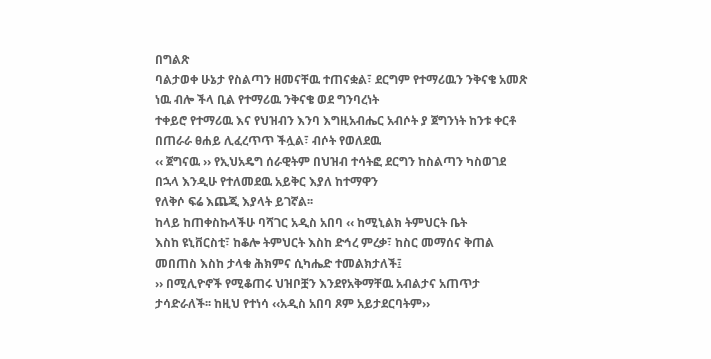በግልጽ
ባልታወቀ ሁኔታ የስልጣን ዘመናቸዉ ተጠናቋል፣ ደርግም የተማሪዉን ንቅናቄ አመጽ ነዉ ብሎ ችላ ቢል የተማሪዉ ንቅናቄ ወደ ግንባረነት
ተቀይሮ የተማሪዉ እና የህዝብን እንባ እግዚአብሔር አብሶት ያ ጀግንነት ከንቱ ቀርቶ በጠራራ ፀሐይ ሊፈረጥጥ ችሏል፣ ብሶት የወለደዉ
‹‹ ጀግናዉ ›› የኢህአዴግ ሰራዊትም በህዝብ ተሳትፎ ደርግን ከስልጣን ካስወገደ በኋላ እንዲሁ የተለመደዉ አይቅር እያለ ከተማዋን
የለቅሶ ፍሬ እጨጂ እያላት ይገኛል፡፡
ከላይ ከጠቀስኩላችሁ ባሻገር አዲስ አበባ ‹‹ ከሚኒልክ ትምህርት ቤት
እስከ ዩኒቨርስቲ፣ ከቆሎ ትምህርት እስከ ድኅረ ምረቃ፣ ከስር መማሰና ቅጠል መበጠስ እስከ ታላቁ ሕክምና ሲካሔድ ተመልክታለች፤
›› በሚሊዮኖች የሚቆጠሩ ህዝቦቿን እንደየአቅማቸዉ አብልታና አጠጥታ ታሳድራለች፡፡ ከዚህ የተነሳ ‹‹አዲስ አበባ ጾም አይታደርባትም››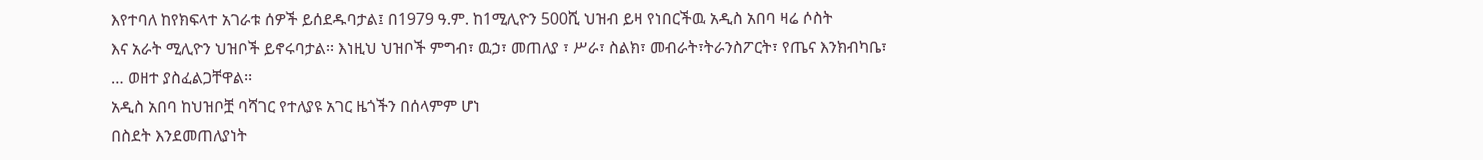እየተባለ ከየክፍላተ አገራቱ ሰዎች ይሰደዱባታል፤ በ1979 ዓ.ም. ከ1ሚሊዮን 500ሺ ህዝብ ይዛ የነበርችዉ አዲስ አበባ ዛሬ ሶስት
እና አራት ሚሊዮን ህዝቦች ይኖሩባታል፡፡ እነዚህ ህዝቦች ምግብ፣ ዉኃ፣ መጠለያ ፣ ሥራ፣ ስልክ፣ መብራት፣ትራንስፖርት፣ የጤና እንክብካቤ፣
… ወዘተ ያስፈልጋቸዋል፡፡
አዲስ አበባ ከህዝቦቿ ባሻገር የተለያዩ አገር ዜጎችን በሰላምም ሆነ
በስደት እንደመጠለያነት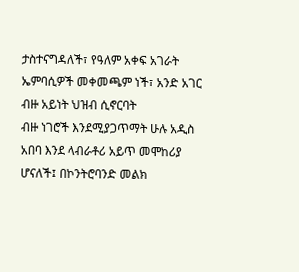ታስተናግዳለች፣ የዓለም አቀፍ አገራት ኤምባሲዎች መቀመጫም ነች፣ አንድ አገር ብዙ አይነት ህዝብ ሲኖርባት
ብዙ ነገሮች እንደሚያጋጥማት ሁሉ አዲስ አበባ እንደ ላብራቶሪ አይጥ መሞከሪያ ሆናለች፤ በኮንትሮባንድ መልክ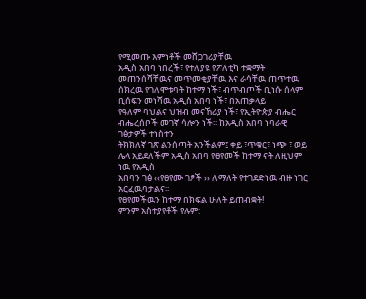የሚመጡ እምነቶች መሸጋገሪያቸዉ
አዲስ አበባ ነበረች፣ የተለያዩ የፖለቲካ ተቋማት መጠንሰሻቸዉና መጥመቂያቸዉ እና ራሳቸዉ ጠጥተዉ ሰክረዉ የገለሞቱባት ከተማ ነች፣ ብጥብጦች ቢነሱ ሰላም ቢሰፍን መነሻዉ አዲስ አበባ ነች፣ በአጠቃላይ
የዓለም ባህልና ህዝብ መናኸሪያ ነች፣ የኢትዮጵያ ብሔር ብሔረሰቦች መገኛ ሳሎን ነች፡፡ ከአዲስ አበባ ነባራዊ ገፅታዎች ተነስተን
ትክክለኛ ገጽ ልንሰጣት አንችልም፤ ቀይ ፣ጥቁር፣ ነጭ ፣ ወይ ሌላ አይደለችም አዲስ አበባ የፀየመች ከተማ ናት ለዚህም ነዉ የአዲስ
አበባን ገፅ ‹‹የፀየሙ ገፆች ›› ለማለት የተገደድነዉ ብዙ ነገር አርፈዉባታልና፡፡
የፀየመችዉን ከተማ በክፍል ሁለት ይጠብቋት!
ምንም አስተያየቶች የሉም: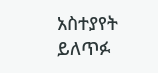አስተያየት ይለጥፉ